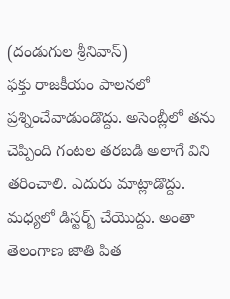(దండుగుల శ్రీనివాస్)
ఫక్తు రాజకీయం పాలనలో ప్రశ్నించేవాడుండొద్దు. అసెంబ్లీలో తను చెప్పింది గంటల తరబడి అలాగే విని తరించాలి. ఎదురు మాట్లాడొద్దు. మధ్యలో డిస్టర్బ్ చేయొద్దు. అంతా తెలంగాణ జాతి పిత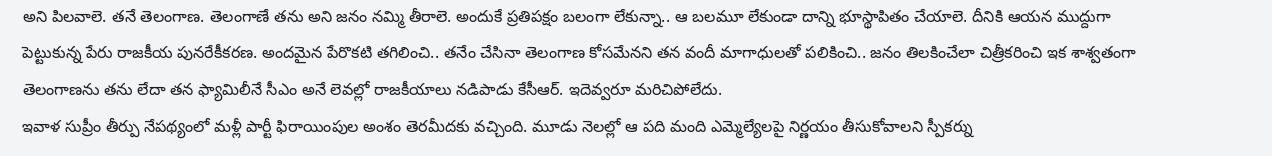అని పిలవాలె. తనే తెలంగాణ. తెలంగాణే తను అని జనం నమ్మి తీరాలె. అందుకే ప్రతిపక్షం బలంగా లేకున్నా.. ఆ బలమూ లేకుండా దాన్ని భూస్థాపితం చేయాలె. దీనికి ఆయన ముద్దుగా పెట్టుకున్న పేరు రాజకీయ పునరేకీకరణ. అందమైన పేరొకటి తగిలించి.. తనేం చేసినా తెలంగాణ కోసమేనని తన వందీ మాగాధులతో పలికించి.. జనం తిలకించేలా చిత్రీకరించి ఇక శాశ్వతంగా తెలంగాణను తను లేదా తన ఫ్యామిలీనే సీఎం అనే లెవల్లో రాజకీయాలు నడిపాడు కేసీఆర్. ఇదెవ్వరూ మరిచిపోలేదు.
ఇవాళ సుప్రీం తీర్పు నేపథ్యంలో మళ్లీ పార్టీ ఫిరాయింపుల అంశం తెరమీదకు వచ్చింది. మూడు నెలల్లో ఆ పది మంది ఎమ్మెల్యేలపై నిర్ణయం తీసుకోవాలని స్పీకర్ను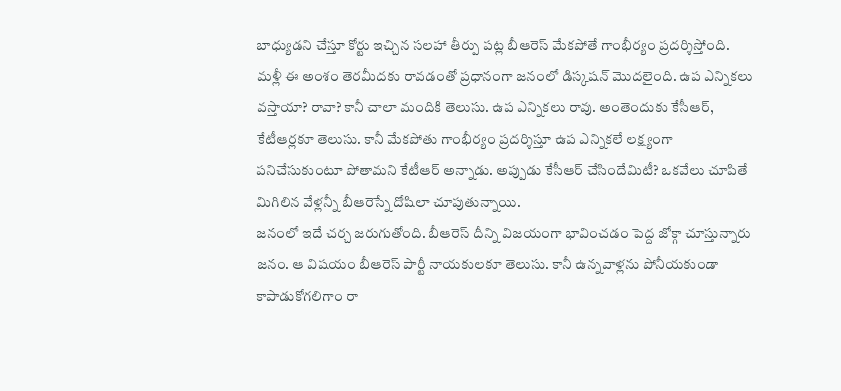బాధ్యుడని చేస్తూ కోర్టు ఇచ్చిన సలహా తీర్పు పట్ల బీఆరెస్ మేకపోతే గాంభీర్యం ప్రదర్శిస్తోంది. మళ్లీ ఈ అంశం తెరమీదకు రావడంతో ప్రధానంగా జనంలో డిస్కషన్ మొదలైంది. ఉప ఎన్నికలు వస్తాయా? రావా? కానీ చాలా మందికి తెలుసు. ఉప ఎన్నికలు రావు. అంతెందుకు కేసీఆర్, కేటీఆర్లకూ తెలుసు. కానీ మేకపోతు గాంభీర్యం ప్రదర్శిస్తూ ఉప ఎన్నికలే లక్ష్యంగా పనిచేసుకుంటూ పోతామని కేటీఆర్ అన్నాడు. అప్పుడు కేసీఆర్ చేసిందేమిటీ? ఒకవేలు చూపితే మిగిలిన వేళ్లన్నీ బీఆరెస్నే దోషిలా చూపుతున్నాయి.
జనంలో ఇదే చర్చ జరుగుతోంది. బీఆరెస్ దీన్ని విజయంగా భావించడం పెద్ద జోక్గా చూస్తున్నారు జనం. ఆ విషయం బీఆరెస్ పార్టీ నాయకులకూ తెలుసు. కానీ ఉన్నవాళ్లను పోనీయకుండా కాపాడుకోగలిగాం రా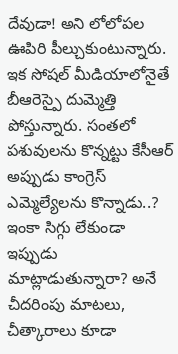దేవుడా! అని లోలోపల ఊపిరి పీల్చుకుంటున్నారు. ఇక సోషల్ మీడియాలోనైతే బీఆరెస్పై దుమ్మెత్తి పోస్తున్నారు. సంతలో పశువులను కొన్నట్టు కేసీఆర్ అప్పుడు కాంగ్రెస్ ఎమ్మెల్యేలను కొన్నాడు..? ఇంకా సిగ్గు లేకుండా ఇప్పుడు మాట్లాడుతున్నారా? అనే చీదరింపు మాటలు, చీత్కారాలు కూడా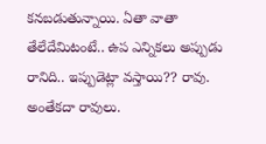కనబడుతున్నాయి. ఏతా వాతా తేలేదేమిటంటే.. ఉప ఎన్నికలు అప్పుడు రానిది.. ఇప్పుడెట్లా వస్తాయి?? రావు. అంతేకదా రావులు.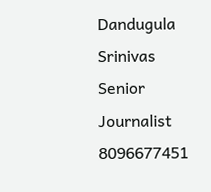Dandugula Srinivas
Senior Journalist
8096677451